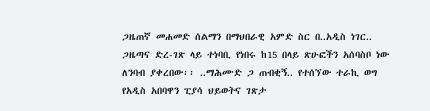ጋዜጠኛ መሐመድ ሰልማን በማህበራዊ አምድ ስር በ..አዲስ ነገር.. ጋዜጣና ድረ-ገጽ ላይ ተነባቢ የነበሩ ከ15 በላይ ጽሁፎችን አሰባስቦ ነው ለንባብ ያቀረበው፡፡ ..ማሕሙድ ጋ ጠብቂኝ.. የተሰኘው ተራኪ ወግ የአዲስ አበባዋን ፒያሳ ህይወትና ገጽታ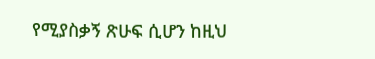የሚያስቃኝ ጽሁፍ ሲሆን ከዚህ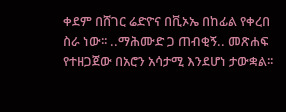ቀደም በሸገር ሬድዮና በቪኦኤ በከፊል የቀረበ ስራ ነው፡፡ ..ማሕሙድ ጋ ጠብቂኝ.. መጽሐፍ የተዘጋጀው በአሮን አሳታሚ እንደሆነ ታውቋል፡፡